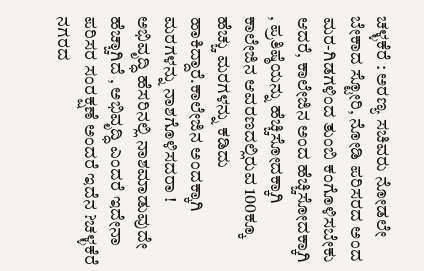ಚಳ್ಳಕೆರೆ : ಅರಣ್ಯ ಸಚಿವರು ನೋಡಲೇ ಬೇಕಾದ ಸ್ಟೋರಿ, ನೋಡಿ ಪರಿಸರದ ಅಂದ ಮರ-ಗಿಡಗಳಿಂದ ತುಂಬಿ ಕಂಗೊಳಿಸಬೇಕು ಆದರೆ, ಕಾಲೇಜಿನ ಅಂದ ಹೆಚ್ಚಿಸೋದಕ್ಕಾಗಿ , ಪ್ರತಿಷ್ಠೆಯನ್ನು ಹೆಚ್ಚಿಸೋದಕ್ಕಾಗಿ ಕಾಲೇಜಿನ ಆವರಣದಲ್ಲಿರುವ 100ಕ್ಕೂ ಹೆಚ್ಚು ಮರಗಳನ್ನು ಕಡಿದು ಹಾಕಿದ್ದಾರೆ.ಕಾಲೇಜಿನ ಅಂದಕ್ಕಾಗಿ ಮರಗಳನ್ನು ನಾಶಗೊಳಿಸದರಾ !
ಅಭಿವೃದ್ಧಿ ಹೆಸರಿನಲ್ಲಿ ನಾಶಮಾಡುವುದೇ ಹೆಚ್ಚಾಗಿದೆ , ಅಭಿವೃದ್ಧಿ ಎಂದರೆ ಇದೇನಾ ಪರಿಸರ ಸಂರಕ್ಷಣೆ ಅಂದರೆ ಇದೆನ ?ಚಳ್ಳಕೆರೆ ನಗರದ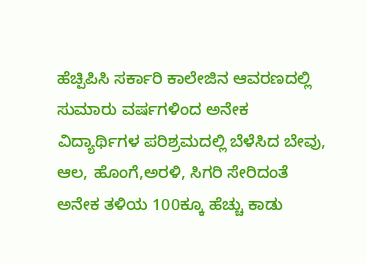ಹೆಚ್ಪಿಪಿಸಿ ಸರ್ಕಾರಿ ಕಾಲೇಜಿನ ಆವರಣದಲ್ಲಿ ಸುಮಾರು ವರ್ಷಗಳಿಂದ ಅನೇಕ ವಿದ್ಯಾರ್ಥಿಗಳ ಪರಿಶ್ರಮದಲ್ಲಿ ಬೆಳೆಸಿದ ಬೇವು, ಆಲ, ಹೊಂಗೆ,ಅರಳಿ, ಸಿಗರಿ ಸೇರಿದಂತೆ ಅನೇಕ ತಳಿಯ 100ಕ್ಕೂ ಹೆಚ್ಚು ಕಾಡು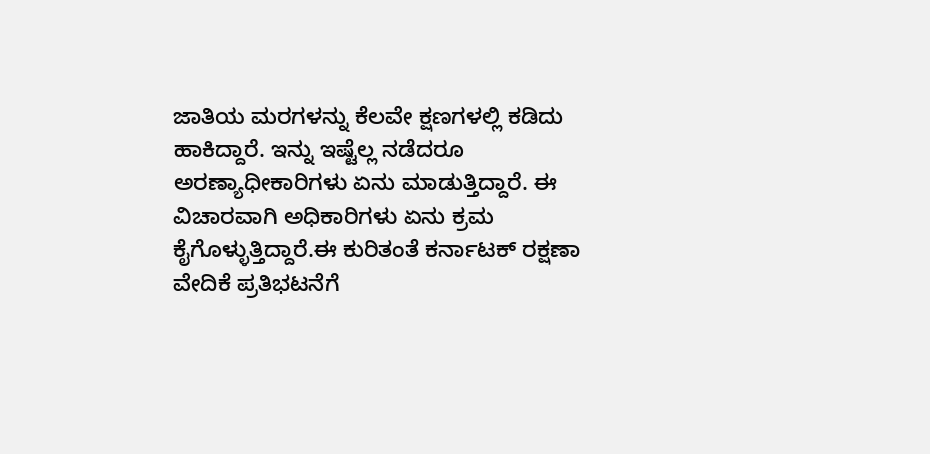ಜಾತಿಯ ಮರಗಳನ್ನು ಕೆಲವೇ ಕ್ಷಣಗಳಲ್ಲಿ ಕಡಿದು ಹಾಕಿದ್ದಾರೆ. ಇನ್ನು ಇಷ್ಟೆಲ್ಲ ನಡೆದರೂ ಅರಣ್ಯಾಧೀಕಾರಿಗಳು ಏನು ಮಾಡುತ್ತಿದ್ದಾರೆ. ಈ ವಿಚಾರವಾಗಿ ಅಧಿಕಾರಿಗಳು ಏನು ಕ್ರಮ ಕೈಗೊಳ್ಳುತ್ತಿದ್ದಾರೆ.ಈ ಕುರಿತಂತೆ ಕರ್ನಾಟಕ್ ರಕ್ಷಣಾ ವೇದಿಕೆ ಪ್ರತಿಭಟನೆಗೆ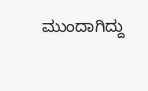ಮುಂದಾಗಿದ್ದು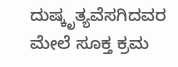ದುಷ್ಕೃತ್ಯವೆಸಗಿದವರ ಮೇಲೆ ಸೂಕ್ತ ಕ್ರಮ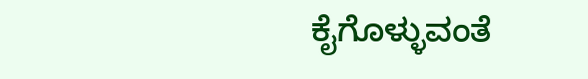ಕೈಗೊಳ್ಳುವಂತೆ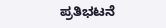ಪ್ರತಿಭಟನೆ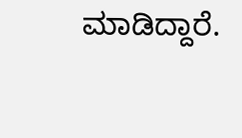ಮಾಡಿದ್ದಾರೆ.